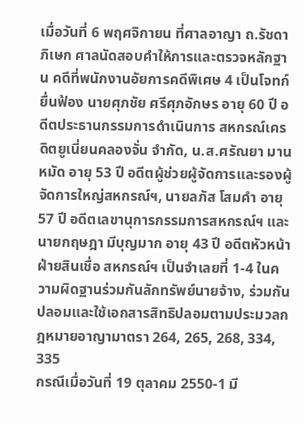เมื่อวันที่ 6 พฤศจิกายน ที่ศาลอาญา ถ.รัชดาภิเษก ศาลนัดสอบคำให้การและตรวจหลักฐาน คดีที่พนักงานอัยการคดีพิเศษ 4 เป็นโจทก์ ยื่นฟ้อง นายศุภชัย ศรีศุภอักษร อายุ 60 ปี อดีตประธานกรรมการดำเนินการ สหกรณ์เครดิตยูเนี่ยนคลองจั่น จำกัด, น.ส.ศรัณยา มานหมัด อายุ 53 ปี อดีตผู้ช่วยผู้จัดการและรองผู้จัดการใหญ่สหกรณ์ฯ, นายลภัส โสมคำ อายุ 57 ปี อดีตเลขานุการกรรมการสหกรณ์ฯ และนายกฤษฎา มีบุญมาก อายุ 43 ปี อดีตหัวหน้าฝ่ายสินเชื่อ สหกรณ์ฯ เป็นจำเลยที่ 1-4 ในความผิดฐานร่วมกันลักทรัพย์นายจ้าง, ร่วมกันปลอมและใช้เอกสารสิทธิปลอมตามประมวลกฎหมายอาญามาตรา 264, 265, 268, 334, 335
กรณีเมื่อวันที่ 19 ตุลาคม 2550-1 มี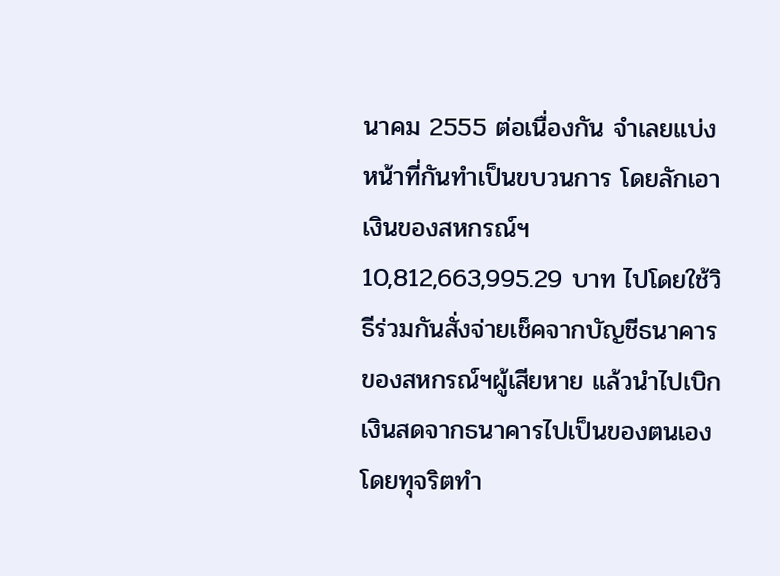นาคม 2555 ต่อเนื่องกัน จำเลยแบ่งหน้าที่กันทำเป็นขบวนการ โดยลักเอาเงินของสหกรณ์ฯ 10,812,663,995.29 บาท ไปโดยใช้วิธีร่วมกันสั่งจ่ายเช็คจากบัญชีธนาคารของสหกรณ์ฯผู้เสียหาย แล้วนำไปเบิกเงินสดจากธนาคารไปเป็นของตนเองโดยทุจริตทำ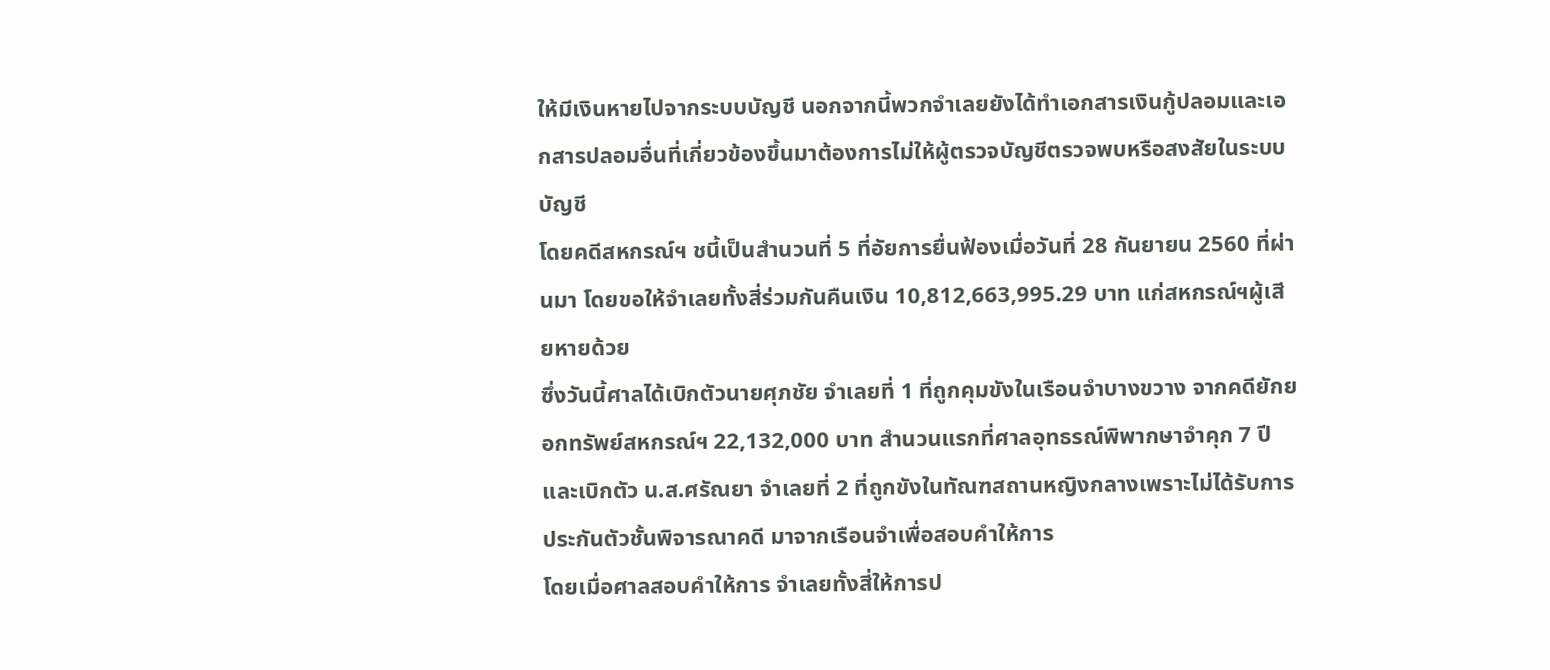ให้มีเงินหายไปจากระบบบัญชี นอกจากนี้พวกจำเลยยังได้ทำเอกสารเงินกู้ปลอมและเอกสารปลอมอื่นที่เกี่ยวข้องขึ้นมาต้องการไม่ให้ผู้ตรวจบัญชีตรวจพบหรือสงสัยในระบบบัญชี
โดยคดีสหกรณ์ฯ ชนี้เป็นสำนวนที่ 5 ที่อัยการยื่นฟ้องเมื่อวันที่ 28 กันยายน 2560 ที่ผ่านมา โดยขอให้จำเลยทั้งสี่ร่วมกันคืนเงิน 10,812,663,995.29 บาท แก่สหกรณ์ฯผู้เสียหายด้วย
ซึ่งวันนี้ศาลได้เบิกตัวนายศุภชัย จำเลยที่ 1 ที่ถูกคุมขังในเรือนจำบางขวาง จากคดียักยอกทรัพย์สหกรณ์ฯ 22,132,000 บาท สำนวนแรกที่ศาลอุทธรณ์พิพากษาจำคุก 7 ปี และเบิกตัว น.ส.ศรัณยา จำเลยที่ 2 ที่ถูกขังในทัณฑสถานหญิงกลางเพราะไม่ได้รับการประกันตัวชั้นพิจารณาคดี มาจากเรือนจำเพื่อสอบคำให้การ
โดยเมื่อศาลสอบคำให้การ จำเลยทั้งสี่ให้การป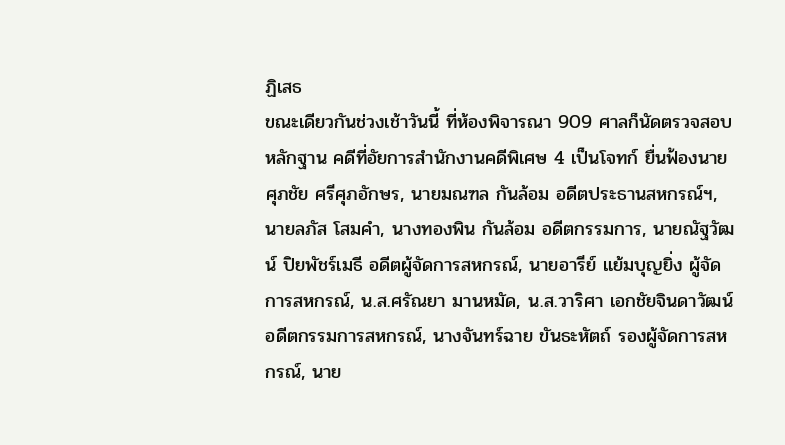ฏิเสธ
ขณะเดียวกันช่วงเช้าวันนี้ ที่ห้องพิจารณา 909 ศาลก็นัดตรวจสอบหลักฐาน คดีที่อัยการสำนักงานคดีพิเศษ 4 เป็นโจทก์ ยื่นฟ้องนายศุภชัย ศรีศุภอักษร, นายมณฑล กันล้อม อดีตประธานสหกรณ์ฯ, นายลภัส โสมคำ, นางทองพิน กันล้อม อดีตกรรมการ, นายณัฐวัฒน์ ปิยพัชร์เมธี อดีตผู้จัดการสหกรณ์, นายอารีย์ แย้มบุญยิ่ง ผู้จัดการสหกรณ์, น.ส.ศรัณยา มานหมัด, น.ส.วาริศา เอกชัยจินดาวัฒน์ อดีตกรรมการสหกรณ์, นางจันทร์ฉาย ขันธะหัตถ์ รองผู้จัดการสหกรณ์, นาย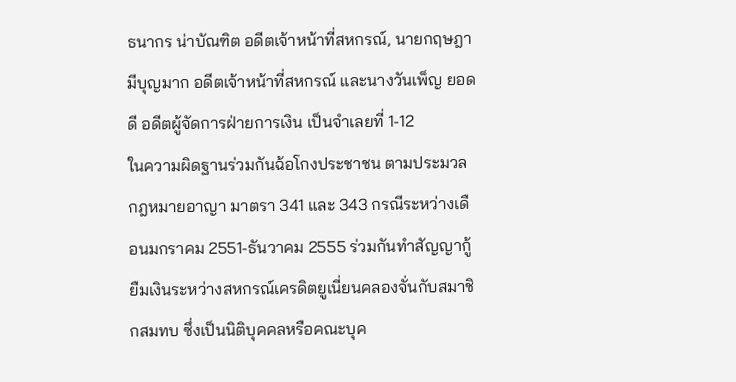ธนากร น่าบัณฑิต อดีตเจ้าหน้าที่สหกรณ์, นายกฤษฎา มีบุญมาก อดีตเจ้าหน้าที่สหกรณ์ และนางวันเพ็ญ ยอดดี อดีตผู้จัดการฝ่ายการเงิน เป็นจำเลยที่ 1-12
ในความผิดฐานร่วมกันฉ้อโกงประชาชน ตามประมวลกฎหมายอาญา มาตรา 341 และ 343 กรณีระหว่างเดือนมกราคม 2551-ธันวาคม 2555 ร่วมกันทำสัญญากู้ยืมเงินระหว่างสหกรณ์เครดิตยูเนี่ยนคลองจั่นกับสมาชิกสมทบ ซึ่งเป็นนิติบุคคลหรือคณะบุค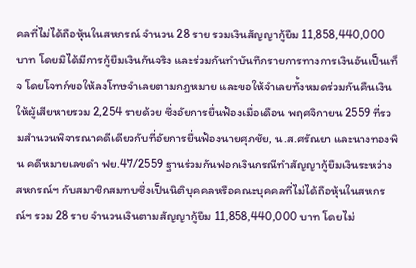คลที่ไม่ได้ถือหุ้นในสหกรณ์ จำนวน 28 ราย รวมเงินสัญญากู้ยืม 11,858,440,000 บาท โดยมิได้มีการกู้ยืมเงินกันจริง และร่วมกันทำบันทึกรายการทางการเงินอันเป็นเท็จ โดยโจทก์ขอให้ลงโทษจำเลยตามกฎหมาย และขอให้จำเลยทั้งหมดร่วมกันคืนเงินให้ผู้เสียหายรวม 2,254 รายด้วย ซึ่งอัยการยื่นฟ้องเมื่อเดือน พฤศจิกายน 2559 ที่รวมสำนวนพิจารณาคดีเดียวกับที่อัยการยื่นฟ้องนายศุภชัย, น.ส.ศรัณยา และนางทองพิน คดีหมายเลขดำ ฟย.47/2559 ฐานร่วมกันฟอกเงินกรณีทำสัญญากู้ยืมเงินระหว่างสหกรณ์ฯ กับสมาชิกสมทบซึ่งเป็นนิติบุคคลหรือคณะบุคคลที่ไม่ได้ถือหุ้นในสหกรณ์ฯ รวม 28 ราย จำนวนเงินตามสัญญากู้ยืม 11,858,440,000 บาท โดยไม่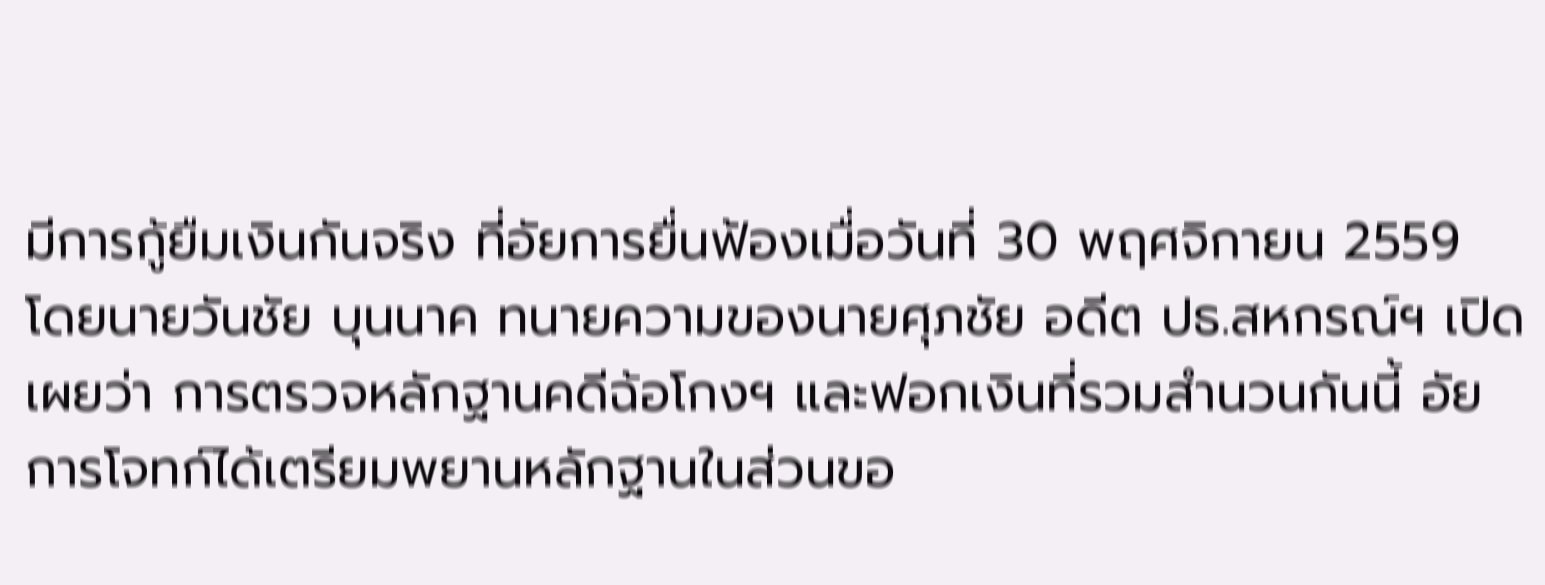มีการกู้ยืมเงินกันจริง ที่อัยการยื่นฟ้องเมื่อวันที่ 30 พฤศจิกายน 2559
โดยนายวันชัย บุนนาค ทนายความของนายศุภชัย อดีต ปธ.สหกรณ์ฯ เปิดเผยว่า การตรวจหลักฐานคดีฉ้อโกงฯ และฟอกเงินที่รวมสำนวนกันนี้ อัยการโจทก์ได้เตรียมพยานหลักฐานในส่วนขอ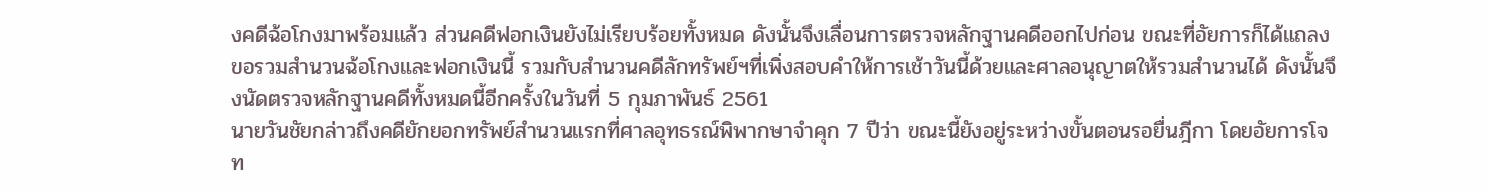งคดีฉ้อโกงมาพร้อมแล้ว ส่วนคดีฟอกเงินยังไม่เรียบร้อยทั้งหมด ดังนั้นจึงเลื่อนการตรวจหลักฐานคดีออกไปก่อน ขณะที่อัยการก็ได้แถลงขอรวมสำนวนฉ้อโกงและฟอกเงินนี้ รวมกับสำนวนคดีลักทรัพย์ฯที่เพิ่งสอบคำให้การเช้าวันนี้ด้วยและศาลอนุญาตให้รวมสำนวนได้ ดังนั้นจึงนัดตรวจหลักฐานคดีทั้งหมดนี้อีกครั้งในวันที่ 5 กุมภาพันธ์ 2561
นายวันชัยกล่าวถึงคดียักยอกทรัพย์สำนวนแรกที่ศาลอุทธรณ์พิพากษาจำคุก 7 ปีว่า ขณะนี้ยังอยู่ระหว่างขั้นตอนรอยื่นฎีกา โดยอัยการโจท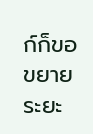ก์ก็ขอขยายระยะ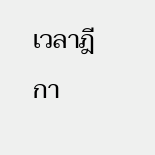เวลาฎีกา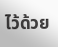ไว้ด้วย